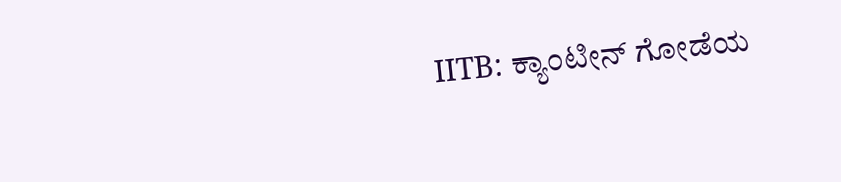IITB: ಕ್ಯಾಂಟೀನ್ ಗೋಡೆಯ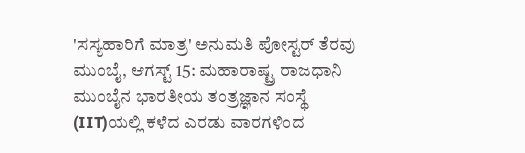'ಸಸ್ಯಹಾರಿಗೆ ಮಾತ್ರ' ಅನುಮತಿ ಪೋಸ್ಟರ್ ತೆರವು
ಮುಂಬೈ, ಆಗಸ್ಟ್ 15: ಮಹಾರಾಷ್ಟ್ರ ರಾಜಧಾನಿ ಮುಂಬೈನ ಭಾರತೀಯ ತಂತ್ರಜ್ಞಾನ ಸಂಸ್ಥೆ (IIT)ಯಲ್ಲಿ ಕಳೆದ ಎರಡು ವಾರಗಳಿಂದ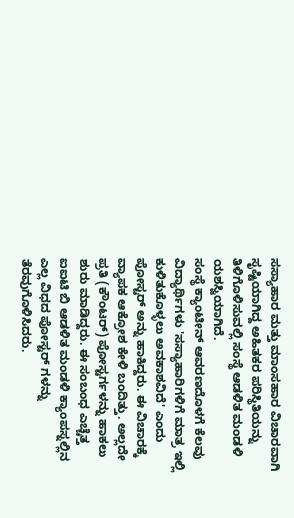ಸಸ್ಯಾಹಾರ ಮತ್ತು ಮಾಂಸಹಾರ ವಿಚಾರವಾಗಿ ಸೃಷ್ಟಿಯಾಗಿದ್ದ ಅಹಿತಕರ ಪರಿಸ್ಥಿತಿಯನ್ನು ತಿಳಿಗೊಳಿಸುವಲ್ಲಿ ಸಂಸ್ಥೆ ಆಡಳಿತ ಮಂಡಳಿ ಯಶಸ್ವಿಯಾಗಿದೆ.
ಸಂಸ್ಥೆ ಕ್ಯಾಂಟೀನ್ ಆವರಣದೊಳಗೆ ಕೆಲವು ವಿದ್ಯಾರ್ಥಿಗಳು 'ಸಸ್ಯಾಹಾರಿಗಳಿಗೆ ಮಾತ್ರ ಇಲ್ಲಿ ಕುಳಿತುಕೊಳ್ಳಲು ಅವಕಾಶವಿದೆ' ಎಂದು ಪೋಸ್ಟರ್ ಅನ್ನು ಹಾಕಿದ್ದರು. ಈ ವಿಚಾರಕ್ಕೆ ವ್ಯಾಪಕ ಆಕ್ರೋಶ ಕೇಳಿ ಬಂದಿತ್ತು. ಅಲ್ಲದೇ ಪ್ರತಿ (ಕೌಂಟರ್) ಪೋಸ್ಟರ್ಗಳನ್ನು ಹಾಕಲು ಶುರು ಮಾಡಿದ್ದರು. ಈ ಸಂಬಂಧ ಎಚ್ಚೆತ್ತ ಐಐಟಿ ಬಿ ಆಡಳಿತ ಮಂಡಳಿ ಕ್ಯಾಂಪಸ್ನಲ್ಲಿನ ಎಲ್ಲ ವಿಧದ ಪೋಸ್ಟರ್ ಗಳನ್ನು ತೆರವುಗೊಳಿಸಿದರು.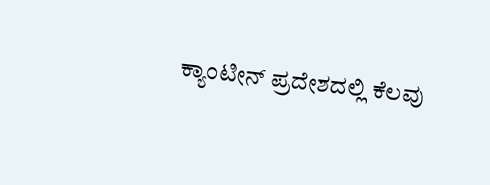ಕ್ಯಾಂಟೀನ್ ಪ್ರದೇಶದಲ್ಲಿ ಕೆಲವು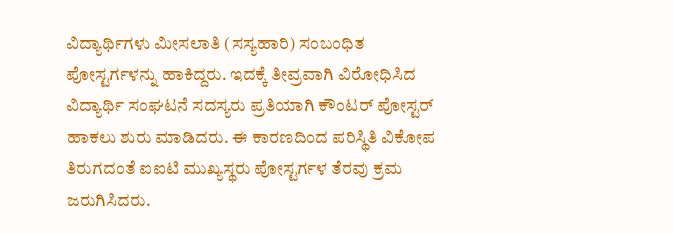ವಿದ್ಯಾರ್ಥಿಗಳು ಮೀಸಲಾತಿ (ಸಸ್ಯಹಾರಿ) ಸಂಬಂಧಿತ ಪೋಸ್ಟರ್ಗಳನ್ನು ಹಾಕಿದ್ದರು. ಇದಕ್ಕೆ ತೀವ್ರವಾಗಿ ವಿರೋಧಿಸಿದ ವಿದ್ಯಾರ್ಥಿ ಸಂಘಟನೆ ಸದಸ್ಯರು ಪ್ರತಿಯಾಗಿ ಕೌಂಟರ್ ಪೋಸ್ಟರ್ ಹಾಕಲು ಶುರು ಮಾಡಿದರು. ಈ ಕಾರಣದಿಂದ ಪರಿಸ್ಥಿತಿ ವಿಕೋಪ ತಿರುಗದಂತೆ ಐಐಟಿ ಮುಖ್ಯಸ್ಥರು ಪೋಸ್ಟರ್ಗಳ ತೆರವು ಕ್ರಮ ಜರುಗಿಸಿದರು.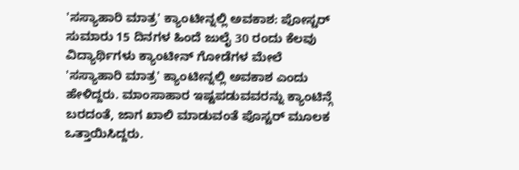'ಸಸ್ಯಾಹಾರಿ ಮಾತ್ರ' ಕ್ಯಾಂಟೀನ್ನಲ್ಲಿ ಅವಕಾಶ: ಪೋಸ್ಟರ್
ಸುಮಾರು 15 ದಿನಗಳ ಹಿಂದೆ ಜುಲೈ 30 ರಂದು ಕೆಲವು ವಿದ್ಯಾರ್ಥಿಗಳು ಕ್ಯಾಂಟೀನ್ ಗೋಡೆಗಳ ಮೇಲೆ 'ಸಸ್ಯಾಹಾರಿ ಮಾತ್ರ' ಕ್ಯಾಂಟೀನ್ನಲ್ಲಿ ಅವಕಾಶ ಎಂದು ಹೇಳಿದ್ದರು. ಮಾಂಸಾಹಾರ ಇಷ್ಟಪಡುವವರನ್ನು ಕ್ಯಾಂಟಿನ್ಗೆ ಬರದಂತೆ, ಜಾಗ ಖಾಲಿ ಮಾಡುವಂತೆ ಪೊಸ್ಟರ್ ಮೂಲಕ ಒತ್ತಾಯಿಸಿದ್ದರು.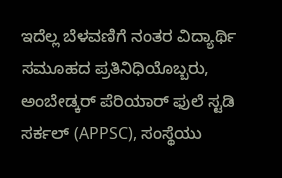ಇದೆಲ್ಲ ಬೆಳವಣಿಗೆ ನಂತರ ವಿದ್ಯಾರ್ಥಿ ಸಮೂಹದ ಪ್ರತಿನಿಧಿಯೊಬ್ಬರು, ಅಂಬೇಡ್ಕರ್ ಪೆರಿಯಾರ್ ಫುಲೆ ಸ್ಟಡಿ ಸರ್ಕಲ್ (APPSC), ಸಂಸ್ಥೆಯು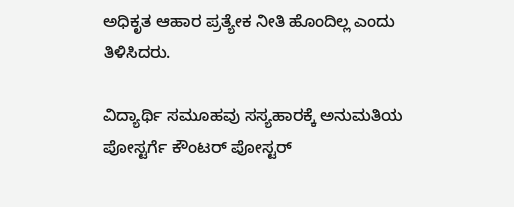ಅಧಿಕೃತ ಆಹಾರ ಪ್ರತ್ಯೇಕ ನೀತಿ ಹೊಂದಿಲ್ಲ ಎಂದು ತಿಳಿಸಿದರು.

ವಿದ್ಯಾರ್ಥಿ ಸಮೂಹವು ಸಸ್ಯಹಾರಕ್ಕೆ ಅನುಮತಿಯ ಪೋಸ್ಟರ್ಗೆ ಕೌಂಟರ್ ಪೋಸ್ಟರ್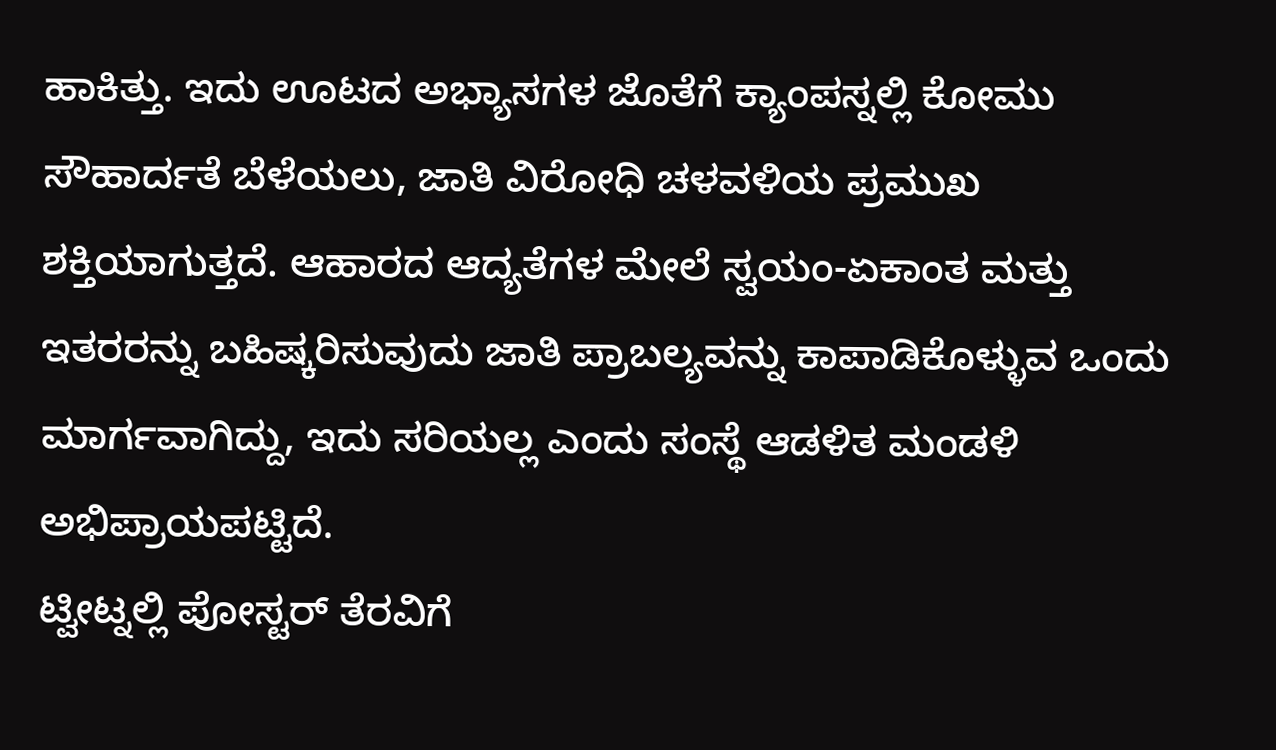ಹಾಕಿತ್ತು. ಇದು ಊಟದ ಅಭ್ಯಾಸಗಳ ಜೊತೆಗೆ ಕ್ಯಾಂಪಸ್ನಲ್ಲಿ ಕೋಮು ಸೌಹಾರ್ದತೆ ಬೆಳೆಯಲು, ಜಾತಿ ವಿರೋಧಿ ಚಳವಳಿಯ ಪ್ರಮುಖ ಶಕ್ತಿಯಾಗುತ್ತದೆ. ಆಹಾರದ ಆದ್ಯತೆಗಳ ಮೇಲೆ ಸ್ವಯಂ-ಏಕಾಂತ ಮತ್ತು ಇತರರನ್ನು ಬಹಿಷ್ಕರಿಸುವುದು ಜಾತಿ ಪ್ರಾಬಲ್ಯವನ್ನು ಕಾಪಾಡಿಕೊಳ್ಳುವ ಒಂದು ಮಾರ್ಗವಾಗಿದ್ದು, ಇದು ಸರಿಯಲ್ಲ ಎಂದು ಸಂಸ್ಥೆ ಆಡಳಿತ ಮಂಡಳಿ ಅಭಿಪ್ರಾಯಪಟ್ಟಿದೆ.
ಟ್ವೀಟ್ನಲ್ಲಿ ಪೋಸ್ಟರ್ ತೆರವಿಗೆ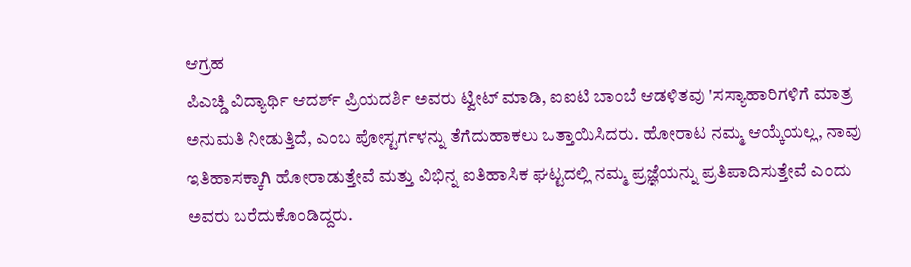ಆಗ್ರಹ
ಪಿಎಚ್ಡಿ ವಿದ್ಯಾರ್ಥಿ ಆದರ್ಶ್ ಪ್ರಿಯದರ್ಶಿ ಅವರು ಟ್ವೀಟ್ ಮಾಡಿ, ಐಐಟಿ ಬಾಂಬೆ ಆಡಳಿತವು 'ಸಸ್ಯಾಹಾರಿಗಳಿಗೆ ಮಾತ್ರ ಅನುಮತಿ ನೀಡುತ್ತಿದೆ, ಎಂಬ ಪೋಸ್ಟರ್ಗಳನ್ನು ತೆಗೆದುಹಾಕಲು ಒತ್ತಾಯಿಸಿದರು. ಹೋರಾಟ ನಮ್ಮ ಆಯ್ಕೆಯಲ್ಲ, ನಾವು ಇತಿಹಾಸಕ್ಕಾಗಿ ಹೋರಾಡುತ್ತೇವೆ ಮತ್ತು ವಿಭಿನ್ನ ಐತಿಹಾಸಿಕ ಘಟ್ಟದಲ್ಲಿ ನಮ್ಮ ಪ್ರಜ್ಞೆಯನ್ನು ಪ್ರತಿಪಾದಿಸುತ್ತೇವೆ ಎಂದು ಅವರು ಬರೆದುಕೊಂಡಿದ್ದರು.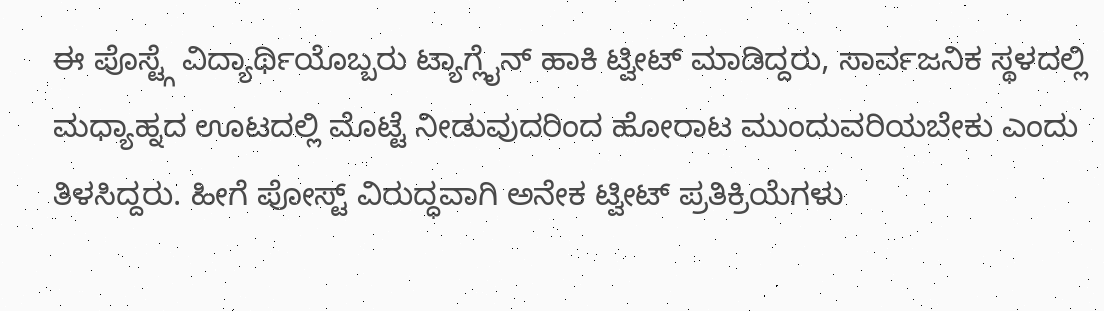ಈ ಪೊಸ್ಟ್ಗೆ ವಿದ್ಯಾರ್ಥಿಯೊಬ್ಬರು ಟ್ಯಾಗ್ಲೈನ್ ಹಾಕಿ ಟ್ವೀಟ್ ಮಾಡಿದ್ದರು, ಸಾರ್ವಜನಿಕ ಸ್ಥಳದಲ್ಲಿ ಮಧ್ಯಾಹ್ನದ ಊಟದಲ್ಲಿ ಮೊಟ್ಟೆ ನೀಡುವುದರಿಂದ ಹೋರಾಟ ಮುಂದುವರಿಯಬೇಕು ಎಂದು ತಿಳಸಿದ್ದರು. ಹೀಗೆ ಪೋಸ್ಟ್ ವಿರುದ್ಧವಾಗಿ ಅನೇಕ ಟ್ವೀಟ್ ಪ್ರತಿಕ್ರಿಯೆಗಳು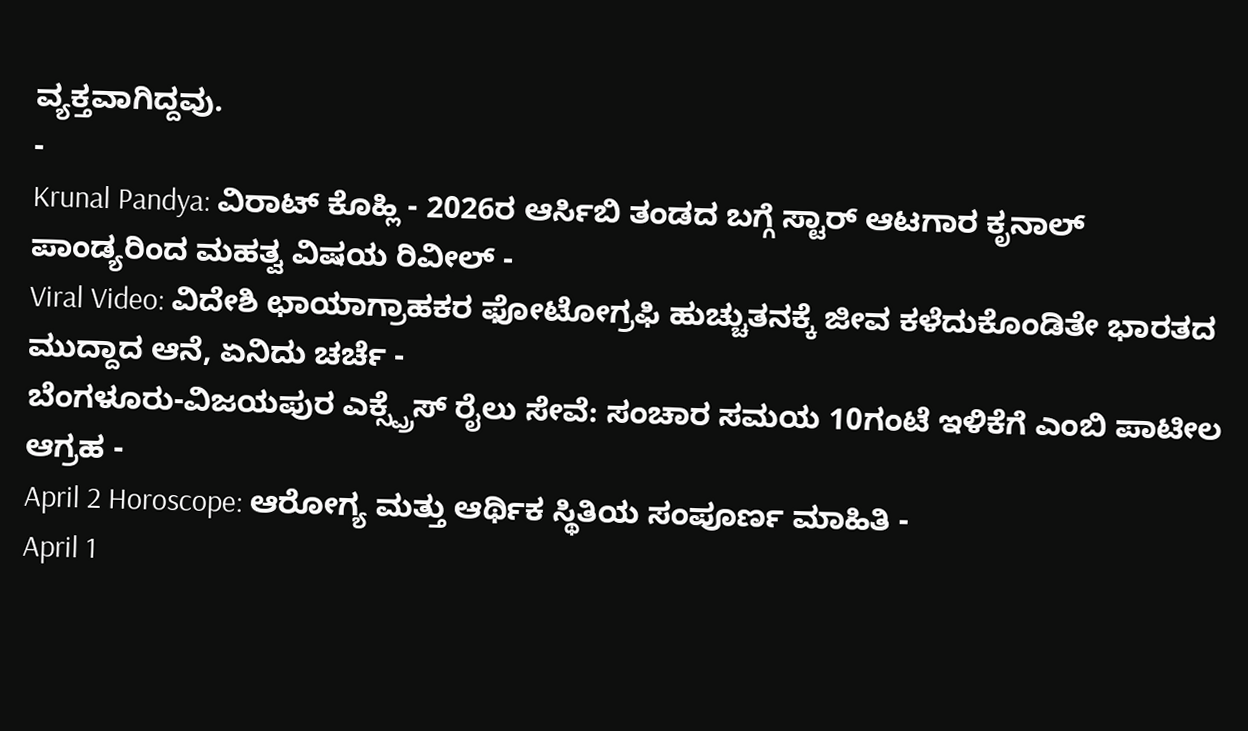ವ್ಯಕ್ತವಾಗಿದ್ದವು.
-
Krunal Pandya: ವಿರಾಟ್ ಕೊಹ್ಲಿ - 2026ರ ಆರ್ಸಿಬಿ ತಂಡದ ಬಗ್ಗೆ ಸ್ಟಾರ್ ಆಟಗಾರ ಕೃನಾಲ್ ಪಾಂಡ್ಯರಿಂದ ಮಹತ್ವ ವಿಷಯ ರಿವೀಲ್ -
Viral Video: ವಿದೇಶಿ ಛಾಯಾಗ್ರಾಹಕರ ಫೋಟೋಗ್ರಫಿ ಹುಚ್ಚುತನಕ್ಕೆ ಜೀವ ಕಳೆದುಕೊಂಡಿತೇ ಭಾರತದ ಮುದ್ದಾದ ಆನೆ, ಏನಿದು ಚರ್ಚೆ -
ಬೆಂಗಳೂರು-ವಿಜಯಪುರ ಎಕ್ಸ್ಪ್ರೆಸ್ ರೈಲು ಸೇವೆ: ಸಂಚಾರ ಸಮಯ 10ಗಂಟೆ ಇಳಿಕೆಗೆ ಎಂಬಿ ಪಾಟೀಲ ಆಗ್ರಹ -
April 2 Horoscope: ಆರೋಗ್ಯ ಮತ್ತು ಆರ್ಥಿಕ ಸ್ಥಿತಿಯ ಸಂಪೂರ್ಣ ಮಾಹಿತಿ -
April 1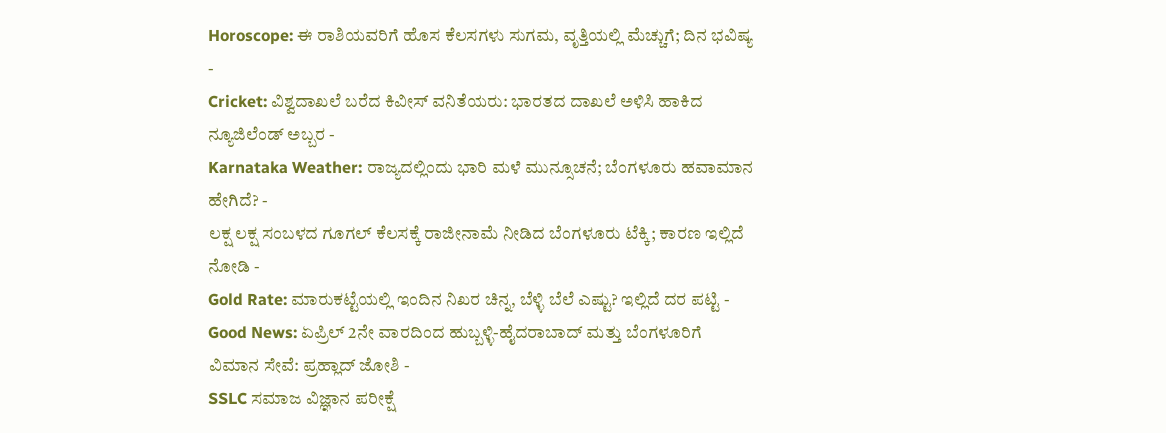Horoscope: ಈ ರಾಶಿಯವರಿಗೆ ಹೊಸ ಕೆಲಸಗಳು ಸುಗಮ, ವೃತ್ತಿಯಲ್ಲಿ ಮೆಚ್ಚುಗೆ; ದಿನ ಭವಿಷ್ಯ -
Cricket: ವಿಶ್ವದಾಖಲೆ ಬರೆದ ಕಿವೀಸ್ ವನಿತೆಯರು: ಭಾರತದ ದಾಖಲೆ ಅಳಿಸಿ ಹಾಕಿದ ನ್ಯೂಜಿಲೆಂಡ್ ಅಬ್ಬರ -
Karnataka Weather: ರಾಜ್ಯದಲ್ಲಿಂದು ಭಾರಿ ಮಳೆ ಮುನ್ಸೂಚನೆ; ಬೆಂಗಳೂರು ಹವಾಮಾನ ಹೇಗಿದೆ? -
ಲಕ್ಷ ಲಕ್ಷ ಸಂಬಳದ ಗೂಗಲ್ ಕೆಲಸಕ್ಕೆ ರಾಜೀನಾಮೆ ನೀಡಿದ ಬೆಂಗಳೂರು ಟೆಕ್ಕಿ; ಕಾರಣ ಇಲ್ಲಿದೆ ನೋಡಿ -
Gold Rate: ಮಾರುಕಟ್ಟೆಯಲ್ಲಿ ಇಂದಿನ ನಿಖರ ಚಿನ್ನ, ಬೆಳ್ಳಿ ಬೆಲೆ ಎಷ್ಟು? ಇಲ್ಲಿದೆ ದರ ಪಟ್ಟಿ -
Good News: ಏಪ್ರಿಲ್ 2ನೇ ವಾರದಿಂದ ಹುಬ್ಬಳ್ಳಿ-ಹೈದರಾಬಾದ್ ಮತ್ತು ಬೆಂಗಳೂರಿಗೆ ವಿಮಾನ ಸೇವೆ: ಪ್ರಹ್ಲಾದ್ ಜೋಶಿ -
SSLC ಸಮಾಜ ವಿಜ್ಞಾನ ಪರೀಕ್ಷೆ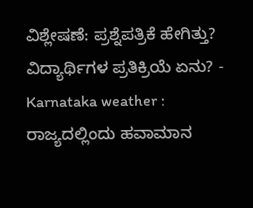ವಿಶ್ಲೇಷಣೆ: ಪ್ರಶ್ನೆಪತ್ರಿಕೆ ಹೇಗಿತ್ತು? ವಿದ್ಯಾರ್ಥಿಗಳ ಪ್ರತಿಕ್ರಿಯೆ ಏನು? -
Karnataka weather : ರಾಜ್ಯದಲ್ಲಿಂದು ಹವಾಮಾನ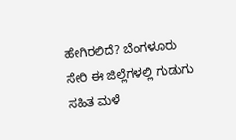ಹೇಗಿರಲಿದೆ? ಬೆಂಗಳೂರು ಸೇರಿ ಈ ಜಿಲ್ಲೆಗಳಲ್ಲಿ ಗುಡುಗು ಸಹಿತ ಮಳೆ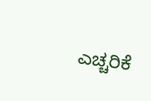ಎಚ್ಚರಿಕೆ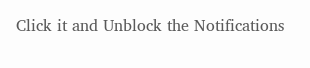Click it and Unblock the Notifications